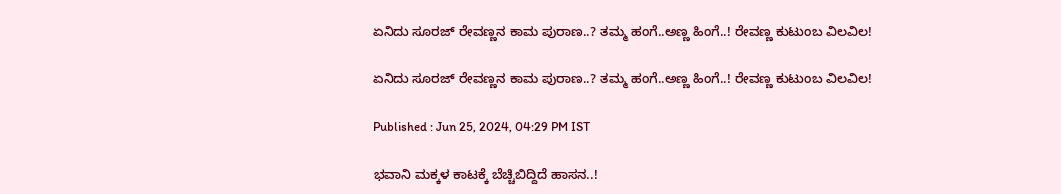ಏನಿದು ಸೂರಜ್ ರೇವಣ್ಣನ ಕಾಮ ಪುರಾಣ..? ತಮ್ಮ ಹಂಗೆ..ಅಣ್ಣ ಹಿಂಗೆ..! ರೇವಣ್ಣ ಕುಟುಂಬ ವಿಲವಿಲ!

ಏನಿದು ಸೂರಜ್ ರೇವಣ್ಣನ ಕಾಮ ಪುರಾಣ..? ತಮ್ಮ ಹಂಗೆ..ಅಣ್ಣ ಹಿಂಗೆ..! ರೇವಣ್ಣ ಕುಟುಂಬ ವಿಲವಿಲ!

Published : Jun 25, 2024, 04:29 PM IST

ಭವಾನಿ ಮಕ್ಕಳ ಕಾಟಕ್ಕೆ ಬೆಚ್ಚಿಬಿದ್ದಿದೆ ಹಾಸನ..!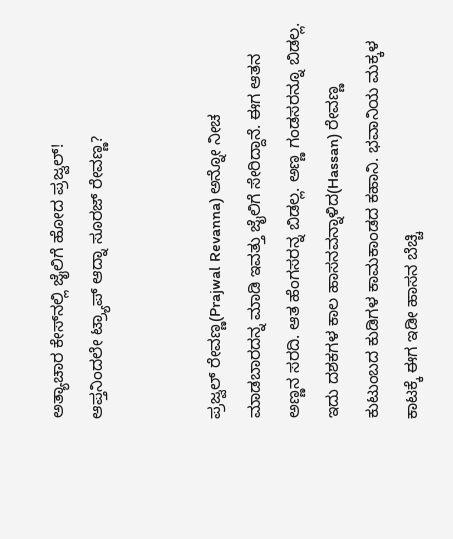ಅತ್ಯಾಚಾರ ಕೇಸ್‌ನಲ್ಲಿ ಜೈಲಿಗೆ ಹೋದ ಪ್ರಜ್ವಲ್!
ಆಪ್ತನಿಂದಲೇ ಟ್ರ್ಯಾಪ್ ಆದ್ನಾ ಸೂರಜ್ ರೇವಣ್ಣ?


ಪ್ರಜ್ವಲ್ ರೇವಣ್ಣ(Prajwal Revanna) ಅನ್ನೋ ನೀಚ ಮಾಡಬಾರದನ್ನ ಮಾಡಿ ಇವತ್ತು ಜೈಲಿಗೆ ಸೇರಿದ್ದಾನೆ. ಈಗ ಆತನ ಅಣ್ಣನ ಸರದಿ. ಆತ ಹೆಂಗಸರನ್ನ ಬಿಡಲ್ಲ. ಅಣ್ಣ ಗಂಡಸರನ್ನೂ ಬಿಡಲ್ಲ. ಇದು ದಶಕಗಳ ಕಾಲ ಹಾಸನವನ್ನಾಳಿದ(Hassan) ರೇವಣ್ಣ ಕುಟುಂಬದ ಕುಡಿಗಳ ಕಾಮಕಾಂಡದ ಕಹಾನಿ. ಭವಾನಿಯ ಮಕ್ಕಳ ಕಾಟಕ್ಕೆ ಈಗ ಇಡೀ ಹಾಸನ ಬೆಚ್ಚಿ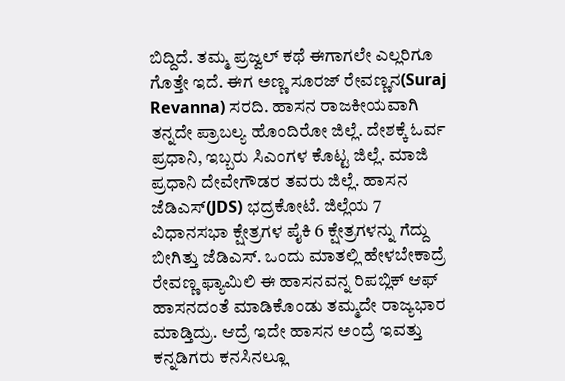ಬಿದ್ದಿದೆ. ತಮ್ಮ ಪ್ರಜ್ವಲ್ ಕಥೆ ಈಗಾಗಲೇ ಎಲ್ಲರಿಗೂ ಗೊತ್ತೇ ಇದೆ. ಈಗ ಅಣ್ಣ ಸೂರಜ್ ರೇವಣ್ಣನ(Suraj Revanna) ಸರದಿ. ಹಾಸನ ರಾಜಕೀಯವಾಗಿ ತನ್ನದೇ ಪ್ರಾಬಲ್ಯ ಹೊಂದಿರೋ ಜಿಲ್ಲೆ. ದೇಶಕ್ಕೆ ಓರ್ವ ಪ್ರಧಾನಿ, ಇಬ್ಬರು ಸಿಎಂಗಳ ಕೊಟ್ಟ ಜಿಲ್ಲೆ. ಮಾಜಿ ಪ್ರಧಾನಿ ದೇವೇಗೌಡರ ತವರು ಜಿಲ್ಲೆ. ಹಾಸನ ಜೆಡಿಎಸ್(JDS) ಭದ್ರಕೋಟೆ. ಜಿಲ್ಲೆಯ 7 ವಿಧಾನಸಭಾ ಕ್ಷೇತ್ರಗಳ ಪೈಕಿ 6 ಕ್ಷೇತ್ರಗಳನ್ನು ಗೆದ್ದು ಬೀಗಿತ್ತು ಜೆಡಿಎಸ್. ಒಂದು ಮಾತಲ್ಲಿ ಹೇಳಬೇಕಾದ್ರೆ ರೇವಣ್ಣ ಫ್ಯಾಮಿಲಿ ಈ ಹಾಸನವನ್ನ ರಿಪಬ್ಲಿಕ್ ಆಫ್ ಹಾಸನದಂತೆ ಮಾಡಿಕೊಂಡು ತಮ್ಮದೇ ರಾಜ್ಯಭಾರ ಮಾಡ್ತಿದ್ರು. ಆದ್ರೆ ಇದೇ ಹಾಸನ ಅಂದ್ರೆ ಇವತ್ತು ಕನ್ನಡಿಗರು ಕನಸಿನಲ್ಲೂ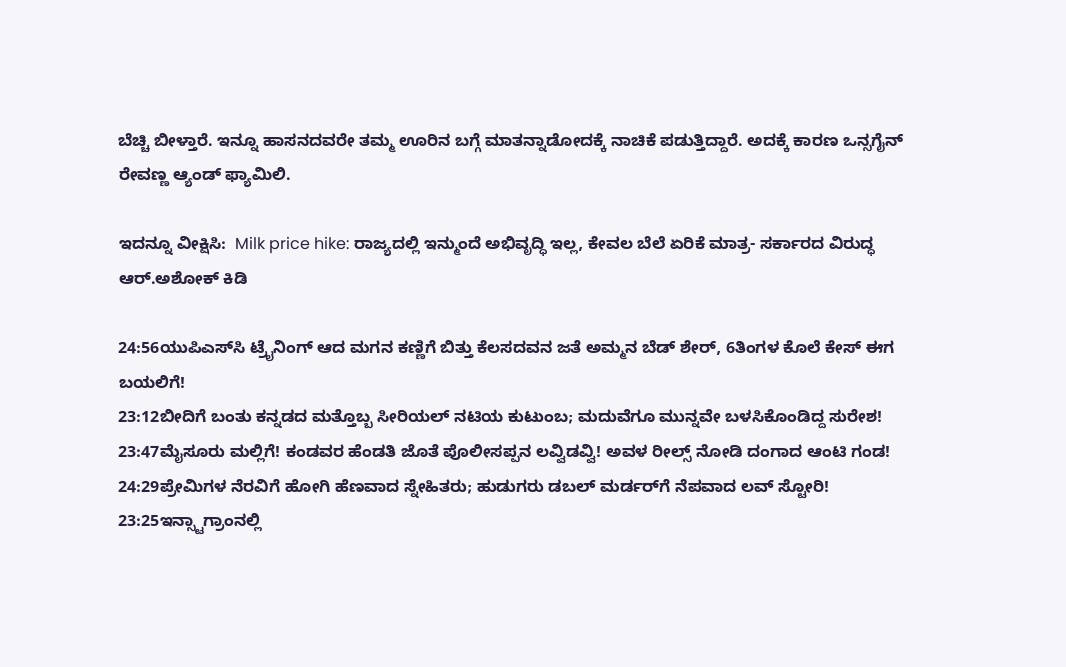ಬೆಚ್ಚಿ ಬೀಳ್ತಾರೆ. ಇನ್ನೂ ಹಾಸನದವರೇ ತಮ್ಮ ಊರಿನ ಬಗ್ಗೆ ಮಾತನ್ನಾಡೋದಕ್ಕೆ ನಾಚಿಕೆ ಪಡುತ್ತಿದ್ದಾರೆ. ಅದಕ್ಕೆ ಕಾರಣ ಒನ್ಸಗೈನ್ ರೇವಣ್ಣ ಆ್ಯಂಡ್ ಫ್ಯಾಮಿಲಿ.

ಇದನ್ನೂ ವೀಕ್ಷಿಸಿ:  Milk price hike: ರಾಜ್ಯದಲ್ಲಿ ಇನ್ಮುಂದೆ ಅಭಿವೃದ್ಧಿ ಇಲ್ಲ, ಕೇವಲ ಬೆಲೆ ಏರಿಕೆ ಮಾತ್ರ- ಸರ್ಕಾರದ ವಿರುದ್ಧ ಆರ್‌.ಅಶೋಕ್‌ ಕಿಡಿ

24:56ಯುಪಿಎಸ್‌ಸಿ ಟ್ರೈನಿಂಗ್ ಆದ ಮಗನ ಕಣ್ಣಿಗೆ ಬಿತ್ತು ಕೆಲಸದವನ ಜತೆ ಅಮ್ಮನ ಬೆಡ್‌ ಶೇರ್, 6ತಿಂಗಳ ಕೊಲೆ ಕೇಸ್ ಈಗ ಬಯಲಿಗೆ!
23:12ಬೀದಿಗೆ ಬಂತು ಕನ್ನಡದ ಮತ್ತೊಬ್ಬ ಸೀರಿಯಲ್ ನಟಿಯ ಕುಟುಂಬ; ಮದುವೆಗೂ ಮುನ್ನವೇ ಬಳಸಿಕೊಂಡಿದ್ದ ಸುರೇಶ!
23:47ಮೈಸೂರು ಮಲ್ಲಿಗೆ! ಕಂಡವರ ಹೆಂಡತಿ ಜೊತೆ ಪೊಲೀಸಪ್ಪನ ಲವ್ವಿಡವ್ವಿ! ಅವಳ ರೀಲ್ಸ್ ನೋಡಿ ದಂಗಾದ ಆಂಟಿ ಗಂಡ!
24:29ಪ್ರೇಮಿಗಳ ನೆರವಿಗೆ ಹೋಗಿ ಹೆಣವಾದ ಸ್ನೇಹಿತರು; ಹುಡುಗರು ಡಬಲ್ ಮರ್ಡರ್‌ಗೆ ನೆಪವಾದ ಲವ್ ಸ್ಟೋರಿ!
23:25ಇನ್ಸ್ಟಾಗ್ರಾಂನಲ್ಲಿ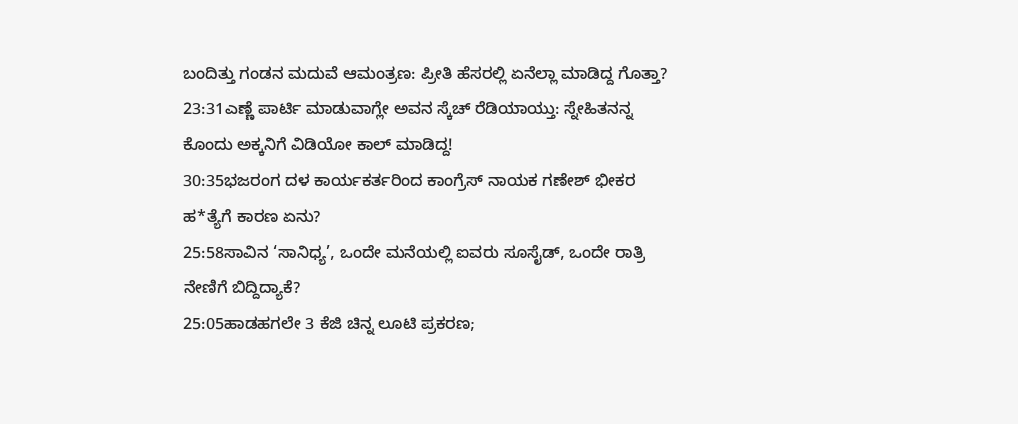ಬಂದಿತ್ತು ಗಂಡನ ಮದುವೆ ಆಮಂತ್ರಣ: ಪ್ರೀತಿ ಹೆಸರಲ್ಲಿ ಏನೆಲ್ಲಾ ಮಾಡಿದ್ದ ಗೊತ್ತಾ?
23:31ಎಣ್ಣೆ ಪಾರ್ಟಿ ಮಾಡುವಾಗ್ಲೇ ಅವನ ಸ್ಕೆಚ್ ರೆಡಿಯಾಯ್ತು: ಸ್ನೇಹಿತನನ್ನ ಕೊಂದು ಅಕ್ಕನಿಗೆ ವಿಡಿಯೋ ಕಾಲ್ ಮಾಡಿದ್ದ!
30:35ಭಜರಂಗ ದಳ ಕಾರ್ಯಕರ್ತರಿಂದ ಕಾಂಗ್ರೆಸ್ ನಾಯಕ ಗಣೇಶ್ ಭೀಕರ ಹ*ತ್ಯೆಗೆ ಕಾರಣ ಏನು?
25:58ಸಾವಿನ ‘ಸಾನಿಧ್ಯ’, ಒಂದೇ ಮನೆಯಲ್ಲಿ ಐವರು ಸೂಸೈಡ್, ಒಂದೇ ರಾತ್ರಿ ನೇಣಿಗೆ ಬಿದ್ದಿದ್ಯಾಕೆ?
25:05ಹಾಡಹಗಲೇ 3 ಕೆಜಿ ಚಿನ್ನ ಲೂಟಿ ಪ್ರಕರಣ;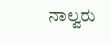ನಾಲ್ವರು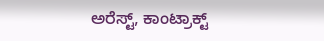ಅರೆಸ್ಟ್, ಕಾಂಟ್ರಾಕ್ಟ್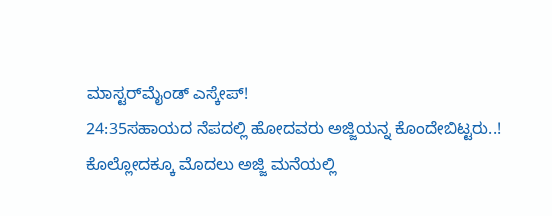ಮಾಸ್ಟರ್‌ಮೈಂಡ್ ಎಸ್ಕೇಪ್!
24:35ಸಹಾಯದ ನೆಪದಲ್ಲಿ ಹೋದವರು ಅಜ್ಜಿಯನ್ನ ಕೊಂದೇಬಿಟ್ಟರು..! ಕೊಲ್ಲೋದಕ್ಕೂ ಮೊದಲು ಅಜ್ಜಿ ಮನೆಯಲ್ಲಿ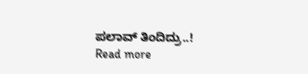ಪಲಾವ್ ತಿಂದಿದ್ರು..!
Read more